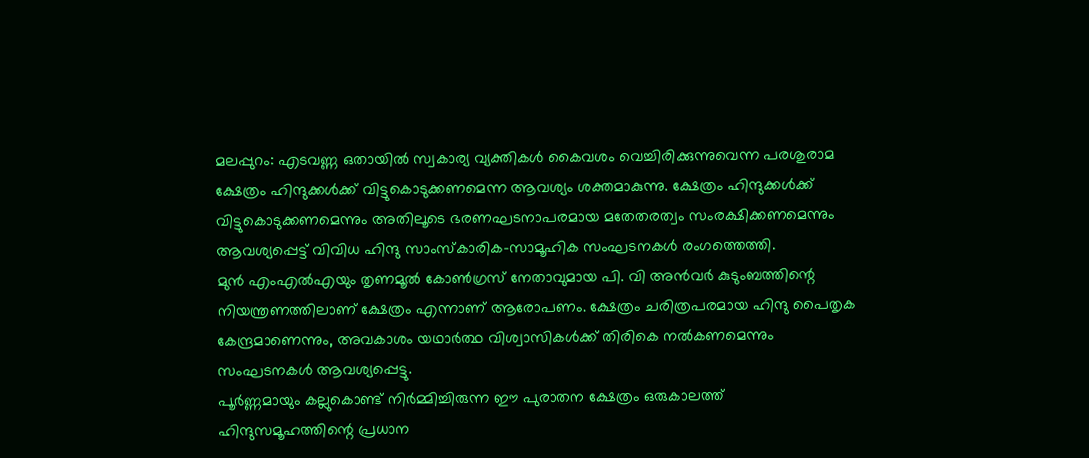മലപ്പുറം: എടവണ്ണ ഒതായിൽ സ്വകാര്യ വ്യക്തികൾ കൈവശം വെച്ചിരിക്കുന്നുവെന്ന പരശുരാമ ക്ഷേത്രം ഹിന്ദുക്കൾക്ക് വിട്ടുകൊടുക്കണമെന്ന ആവശ്യം ശക്തമാകുന്നു. ക്ഷേത്രം ഹിന്ദുക്കൾക്ക് വിട്ടുകൊടുക്കണമെന്നും അതിലൂടെ ഭരണഘടനാപരമായ മതേതരത്വം സംരക്ഷിക്കണമെന്നും ആവശ്യപ്പെട്ട് വിവിധ ഹിന്ദു സാംസ്കാരിക–സാമൂഹിക സംഘടനകൾ രംഗത്തെത്തി.
മുൻ എംഎൽഎയും തൃണമൂൽ കോൺഗ്രസ് നേതാവുമായ പി. വി അൻവർ കുടുംബത്തിന്റെ നിയന്ത്രണത്തിലാണ് ക്ഷേത്രം എന്നാണ് ആരോപണം. ക്ഷേത്രം ചരിത്രപരമായ ഹിന്ദു പൈതൃക കേന്ദ്രമാണെന്നും, അവകാശം യഥാർത്ഥ വിശ്വാസികൾക്ക് തിരികെ നൽകണമെന്നും സംഘടനകൾ ആവശ്യപ്പെട്ടു.
പൂർണ്ണമായും കല്ലുകൊണ്ട് നിർമ്മിച്ചിരുന്ന ഈ പുരാതന ക്ഷേത്രം ഒരുകാലത്ത് ഹിന്ദുസമൂഹത്തിന്റെ പ്രധാന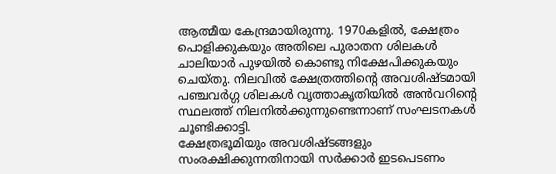ആത്മീയ കേന്ദ്രമായിരുന്നു. 1970കളിൽ, ക്ഷേത്രം പൊളിക്കുകയും അതിലെ പുരാതന ശിലകൾ ചാലിയാർ പുഴയിൽ കൊണ്ടു നിക്ഷേപിക്കുകയും ചെയ്തു. നിലവിൽ ക്ഷേത്രത്തിന്റെ അവശിഷ്ടമായി പഞ്ചവർഗ്ഗ ശിലകൾ വൃത്താകൃതിയിൽ അൻവറിന്റെ സ്ഥലത്ത് നിലനിൽക്കുന്നുണ്ടെന്നാണ് സംഘടനകൾ ചൂണ്ടിക്കാട്ടി.
ക്ഷേത്രഭൂമിയും അവശിഷ്ടങ്ങളും സംരക്ഷിക്കുന്നതിനായി സർക്കാർ ഇടപെടണം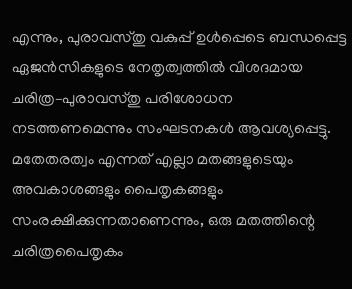എന്നും, പുരാവസ്തു വകുപ്പ് ഉൾപ്പെടെ ബന്ധപ്പെട്ട ഏജൻസികളുടെ നേതൃത്വത്തിൽ വിശദമായ ചരിത്ര–പുരാവസ്തു പരിശോധന നടത്തണമെന്നും സംഘടനകൾ ആവശ്യപ്പെട്ടു. മതേതരത്വം എന്നത് എല്ലാ മതങ്ങളുടെയും അവകാശങ്ങളും പൈതൃകങ്ങളും സംരക്ഷിക്കുന്നതാണെന്നും, ഒരു മതത്തിന്റെ ചരിത്രപൈതൃകം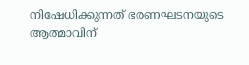നിഷേധിക്കുന്നത് ഭരണഘടനയുടെ ആത്മാവിന്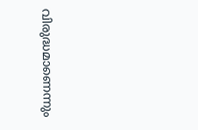വിരുദ്ധമാണെന്നും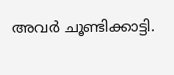അവർ ചൂണ്ടിക്കാട്ടി.